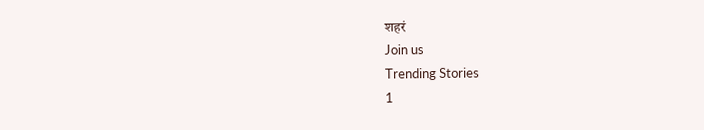शहरं
Join us
Trending Stories
1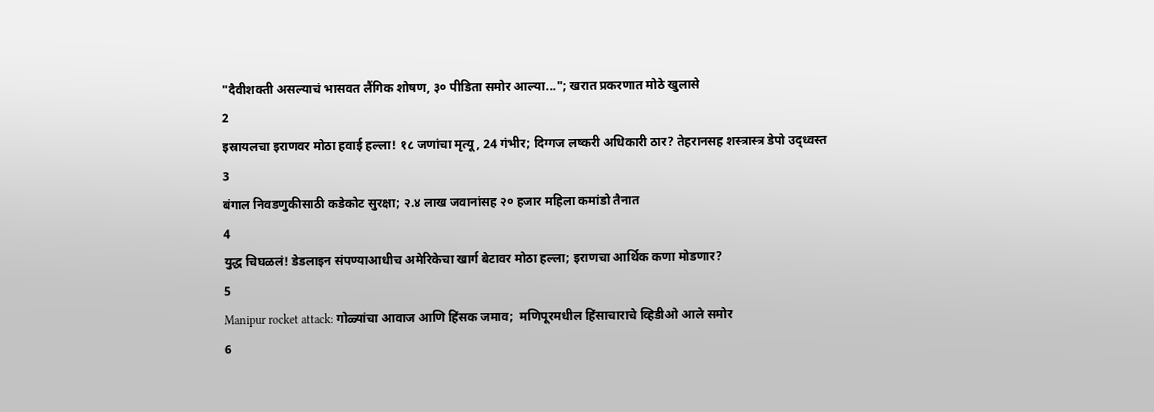"दैवीशक्ती असल्याचं भासवत लैंगिक शोषण, ३० पीडिता समोर आल्या..."; खरात प्रकरणात मोठे खुलासे
2
इस्रायलचा इराणवर मोठा हवाई हल्ला! १८ जणांचा मृत्यू, 24 गंभीर; दिग्गज लष्करी अधिकारी ठार? तेहरानसह शस्त्रास्त्र डेपो उद्ध्वस्त
3
बंगाल निवडणुकीसाठी कडेकोट सुरक्षा; २.४ लाख जवानांसह २० हजार महिला कमांडो तैनात
4
युद्ध चिघळलं! डेडलाइन संपण्याआधीच अमेरिकेचा खार्ग बेटावर मोठा हल्ला; इराणचा आर्थिक कणा मोडणार?
5
Manipur rocket attack: गोळ्यांचा आवाज आणि हिंसक जमाव;  मणिपूरमधील हिंसाचाराचे व्हिडीओ आले समोर
6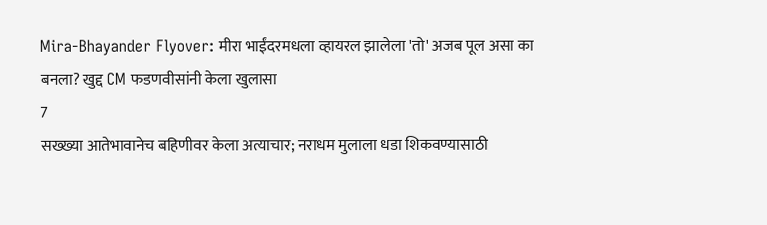Mira-Bhayander Flyover: मीरा भाईंदरमधला व्हायरल झालेला 'तो' अजब पूल असा का बनला? खुद्द CM फडणवीसांनी केला खुलासा
7
सख्ख्या आतेभावानेच बहिणीवर केला अत्याचार; नराधम मुलाला धडा शिकवण्यासाठी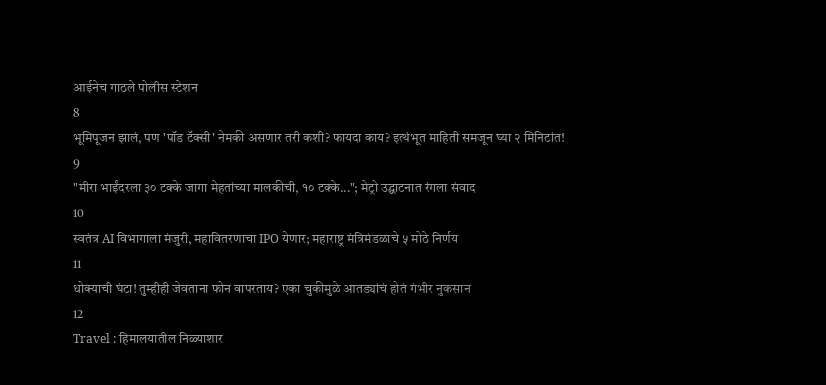आईनेच गाठले पोलीस स्टेशन
8
भूमिपूजन झालं, पण 'पॉड टॅक्सी' नेमकी असणार तरी कशी? फायदा काय? इत्थंभूत माहिती समजून घ्या २ मिनिटांत!
9
"मीरा भाईंदरला ३० टक्के जागा मेहतांच्या मालकीची, १० टक्के..."; मेट्रो उद्घाटनात रंगला संवाद
10
स्वतंत्र AI विभागाला मंजुरी, महावितरणाचा IPO येणार; महाराष्ट्र मंत्रिमंडळाचे ५ मोठे निर्णय
11
धोक्याची घंटा! तुम्हीही जेवताना फोन वापरताय? एका चुकीमुळे आतड्यांचं होतं गंभीर नुकसान
12
Travel : हिमालयातील निळ्याशार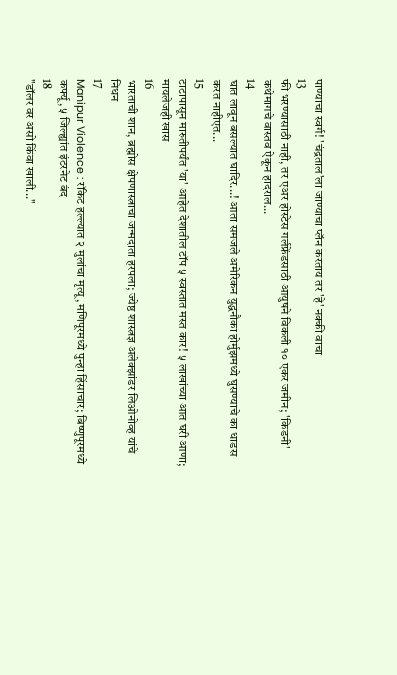पाण्याचा स्वर्ग! 'चंद्रताल'ला जाण्याचा प्लॅन करताय तर 'हे' नक्की वाचा
13
फी भरण्यासाठी नाही, तर एअर होस्टेस गर्लफ्रेंडसाठी आयुषने विकली १० एकर जमीन; 'किडनी' कथेमागचे वास्तव ऐकून हादराल...
14
घात लावून बसल्यात घादिर...! आता समजले अमेरिकन युद्धनौका होर्मुझमध्ये घुसण्याचे का धाडस करत नाहीएत...
15
टाटापासून मारुतीपर्यंत 'या' आहेत देशातील टॉप ५ स्वस्तात मस्त कार! ५ लाखांच्या आत घरी आणा; मायलेजही खास
16
भारताची शान, ब्रह्मोस क्षेपणास्त्राचा जन्मदाता हरपला; ज्येष्ठ शास्त्रज्ञ अलेक्झांडर लिओनोव्ह यांचे निधन
17
Manipur Violence : रॉकेट हल्ल्यात २ मुलांचा मृत्यू, मणिपूरमध्ये पुन्हा हिंसाचार; बिष्णुपूरमध्ये कर्फ्यू, ५ जिल्ह्यांत इंटरनेट बंद
18
"डॉलर वर असो किंवा खाली..."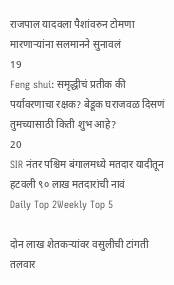राजपाल यादवला पैशांवरुन टोमणा मारणाऱ्यांना सलमानने सुनावलं
19
Feng shui: समृद्धीचं प्रतीक की पर्यावरणाचा रक्षक? बेडूक घराजवळ दिसणं तुमच्यासाठी किती शुभ आहे?
20
SIR नंतर पश्चिम बंगालमध्ये मतदार यादीतून हटवली ९० लाख मतदारांची नावं
Daily Top 2Weekly Top 5

दोन लाख शेतकऱ्यांवर वसुलीची टांगती तलवार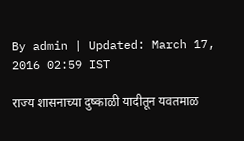By admin | Updated: March 17, 2016 02:59 IST

राज्य शासनाच्या दुष्काळी यादीतून यवतमाळ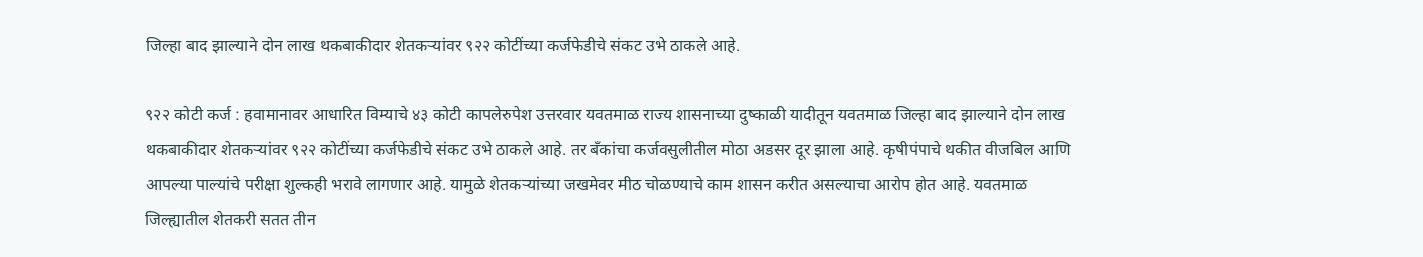जिल्हा बाद झाल्याने दोन लाख थकबाकीदार शेतकऱ्यांवर ९२२ कोटींच्या कर्जफेडीचे संकट उभे ठाकले आहे.

९२२ कोटी कर्ज : हवामानावर आधारित विम्याचे ४३ कोटी कापलेरुपेश उत्तरवार यवतमाळ राज्य शासनाच्या दुष्काळी यादीतून यवतमाळ जिल्हा बाद झाल्याने दोन लाख थकबाकीदार शेतकऱ्यांवर ९२२ कोटींच्या कर्जफेडीचे संकट उभे ठाकले आहे. तर बँकांचा कर्जवसुलीतील मोठा अडसर दूर झाला आहे. कृषीपंपाचे थकीत वीजबिल आणि आपल्या पाल्यांचे परीक्षा शुल्कही भरावे लागणार आहे. यामुळे शेतकऱ्यांच्या जखमेवर मीठ चोळण्याचे काम शासन करीत असल्याचा आरोप होत आहे. यवतमाळ जिल्ह्यातील शेतकरी सतत तीन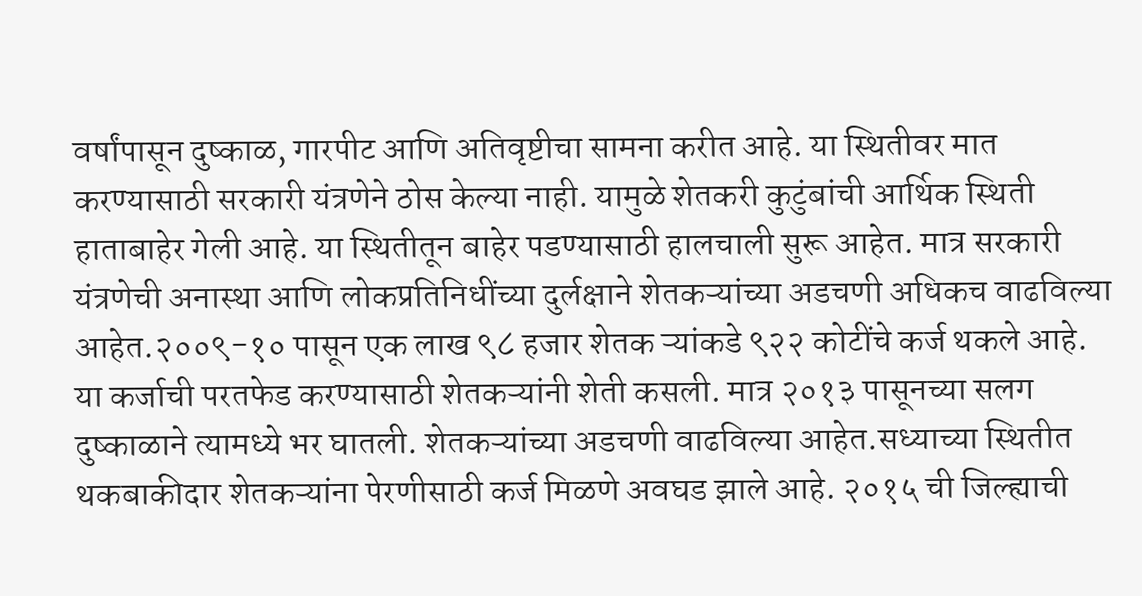वर्षांपासून दुष्काळ, गारपीट आणि अतिवृष्टीचा सामना करीत आहे. या स्थितीवर मात करण्यासाठी सरकारी यंत्रणेने ठोस केल्या नाही. यामुळे शेतकरी कुटुंबांची आर्थिक स्थिती हाताबाहेर गेली आहे. या स्थितीतून बाहेर पडण्यासाठी हालचाली सुरू आहेत. मात्र सरकारी यंत्रणेची अनास्था आणि लोकप्रतिनिधींच्या दुर्लक्षाने शेतकऱ्यांच्या अडचणी अधिकच वाढविल्या आहेत.२००९-१० पासून एक लाख ९८ हजार शेतक ऱ्यांकडे ९२२ कोटींचे कर्ज थकले आहे. या कर्जाची परतफेड करण्यासाठी शेतकऱ्यांनी शेती कसली. मात्र २०१३ पासूनच्या सलग दुष्काळाने त्यामध्ये भर घातली. शेतकऱ्यांच्या अडचणी वाढविल्या आहेत.सध्याच्या स्थितीत थकबाकीदार शेतकऱ्यांना पेरणीसाठी कर्ज मिळणे अवघड झाले आहे. २०१५ ची जिल्ह्याची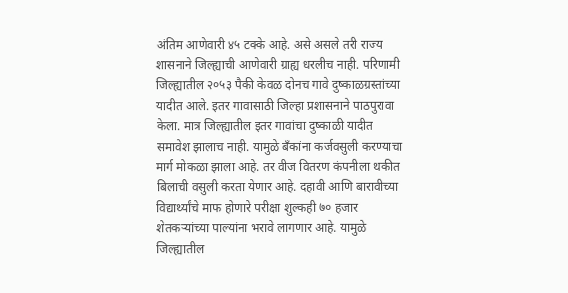अंतिम आणेवारी ४५ टक्के आहे. असे असले तरी राज्य शासनाने जिल्ह्याची आणेवारी ग्राह्य धरलीच नाही. परिणामी जिल्ह्यातील २०५३ पैकी केवळ दोनच गावे दुष्काळग्रस्तांच्या यादीत आले. इतर गावासाठी जिल्हा प्रशासनाने पाठपुरावा केला. मात्र जिल्ह्यातील इतर गावांचा दुष्काळी यादीत समावेश झालाच नाही. यामुळे बँकांना कर्जवसुली करण्याचा मार्ग मोकळा झाला आहे. तर वीज वितरण कंपनीला थकीत बिलाची वसुली करता येणार आहे. दहावी आणि बारावीच्या विद्यार्थ्यांचे माफ होणारे परीक्षा शुल्कही ७० हजार शेतकऱ्यांच्या पाल्यांना भरावे लागणार आहे. यामुळे जिल्ह्यातील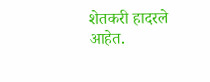शेतकरी हादरले आहेत.